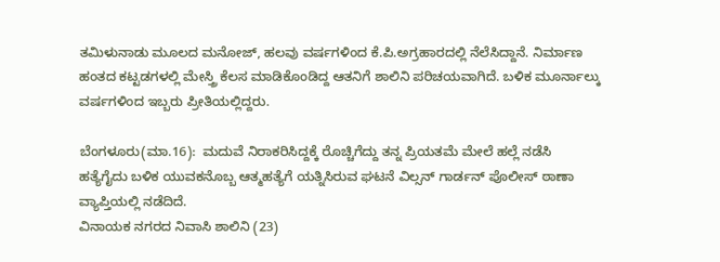ತಮಿಳುನಾಡು ಮೂಲದ ಮನೋಜ್‌, ಹಲವು ವರ್ಷಗಳಿಂದ ಕೆ.ಪಿ.ಅಗ್ರಹಾರದಲ್ಲಿ ನೆಲೆಸಿದ್ದಾನೆ. ನಿರ್ಮಾಣ ಹಂತದ ಕಟ್ಟಡಗಳಲ್ಲಿ ಮೇಸ್ತ್ರಿ ಕೆಲಸ ಮಾಡಿಕೊಂಡಿದ್ದ ಆತನಿಗೆ ಶಾಲಿನಿ ಪರಿಚಯವಾಗಿದೆ. ಬಳಿಕ ಮೂರ್ನಾಲ್ಕು ವರ್ಷಗಳಿಂದ ಇಬ್ಬರು ಪ್ರೀತಿಯಲ್ಲಿದ್ದರು.

ಬೆಂಗಳೂರು(ಮಾ.16):  ಮದುವೆ ನಿರಾಕರಿಸಿದ್ದಕ್ಕೆ ರೊಚ್ಚಿಗೆದ್ದು ತನ್ನ ಪ್ರಿಯತಮೆ ಮೇಲೆ ಹಲ್ಲೆ ನಡೆಸಿ ಹತ್ಯೆಗೈದು ಬಳಿಕ ಯುವಕನೊಬ್ಬ ಆತ್ಮಹತ್ಯೆಗೆ ಯತ್ನಿಸಿರುವ ಘಟನೆ ವಿಲ್ಸನ್‌ ಗಾರ್ಡನ್‌ ಪೊಲೀಸ್‌ ಠಾಣಾ ವ್ಯಾಪ್ತಿಯಲ್ಲಿ ನಡೆದಿದೆ.
ವಿನಾಯಕ ನಗರದ ನಿವಾಸಿ ಶಾಲಿನಿ (23)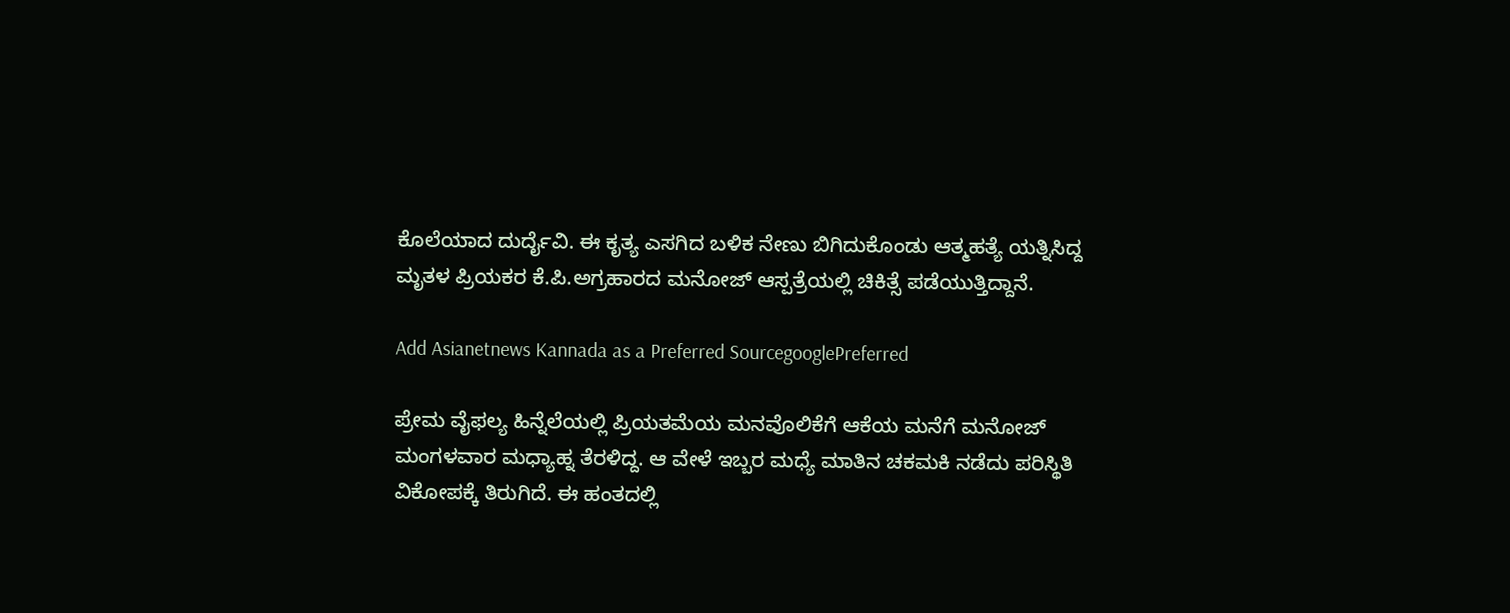ಕೊಲೆಯಾದ ದುರ್ದೈವಿ. ಈ ಕೃತ್ಯ ಎಸಗಿದ ಬಳಿಕ ನೇಣು ಬಿಗಿದುಕೊಂಡು ಆತ್ಮಹತ್ಯೆ ಯತ್ನಿಸಿದ್ದ ಮೃತಳ ಪ್ರಿಯಕರ ಕೆ.ಪಿ.ಅಗ್ರಹಾರದ ಮನೋಜ್‌ ಆಸ್ಪತ್ರೆಯಲ್ಲಿ ಚಿಕಿತ್ಸೆ ಪಡೆಯುತ್ತಿದ್ದಾನೆ.

Add Asianetnews Kannada as a Preferred SourcegooglePreferred

ಪ್ರೇಮ ವೈಫಲ್ಯ ಹಿನ್ನೆಲೆಯಲ್ಲಿ ಪ್ರಿಯತಮೆಯ ಮನವೊಲಿಕೆಗೆ ಆಕೆಯ ಮನೆಗೆ ಮನೋಜ್‌ ಮಂಗಳವಾರ ಮಧ್ಯಾಹ್ನ ತೆರಳಿದ್ದ. ಆ ವೇಳೆ ಇಬ್ಬರ ಮಧ್ಯೆ ಮಾತಿನ ಚಕಮಕಿ ನಡೆದು ಪರಿಸ್ಥಿತಿ ವಿಕೋಪಕ್ಕೆ ತಿರುಗಿದೆ. ಈ ಹಂತದಲ್ಲಿ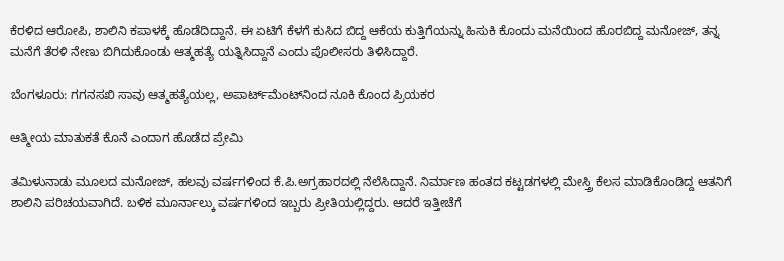ಕೆರಳಿದ ಆರೋಪಿ, ಶಾಲಿನಿ ಕಪಾಳಕ್ಕೆ ಹೊಡೆದಿದ್ದಾನೆ. ಈ ಏಟಿಗೆ ಕೆಳಗೆ ಕುಸಿದ ಬಿದ್ದ ಆಕೆಯ ಕುತ್ತಿಗೆಯನ್ನು ಹಿಸುಕಿ ಕೊಂದು ಮನೆಯಿಂದ ಹೊರಬಿದ್ದ ಮನೋಜ್‌, ತನ್ನ ಮನೆಗೆ ತೆರಳಿ ನೇಣು ಬಿಗಿದುಕೊಂಡು ಆತ್ಮಹತ್ಯೆ ಯತ್ನಿಸಿದ್ದಾನೆ ಎಂದು ಪೊಲೀಸರು ತಿಳಿಸಿದ್ದಾರೆ.

ಬೆಂಗಳೂರು: ಗಗನಸಖಿ ಸಾವು ಆತ್ಮಹತ್ಯೆಯಲ್ಲ, ಅಪಾರ್ಟ್‌ಮೆಂಟ್‌ನಿಂದ ನೂಕಿ ಕೊಂದ ಪ್ರಿಯಕರ

ಆತ್ಮೀಯ ಮಾತುಕತೆ ಕೊನೆ ಎಂದಾಗ ಹೊಡೆದ ಪ್ರೇಮಿ

ತಮಿಳುನಾಡು ಮೂಲದ ಮನೋಜ್‌, ಹಲವು ವರ್ಷಗಳಿಂದ ಕೆ.ಪಿ.ಅಗ್ರಹಾರದಲ್ಲಿ ನೆಲೆಸಿದ್ದಾನೆ. ನಿರ್ಮಾಣ ಹಂತದ ಕಟ್ಟಡಗಳಲ್ಲಿ ಮೇಸ್ತ್ರಿ ಕೆಲಸ ಮಾಡಿಕೊಂಡಿದ್ದ ಆತನಿಗೆ ಶಾಲಿನಿ ಪರಿಚಯವಾಗಿದೆ. ಬಳಿಕ ಮೂರ್ನಾಲ್ಕು ವರ್ಷಗಳಿಂದ ಇಬ್ಬರು ಪ್ರೀತಿಯಲ್ಲಿದ್ದರು. ಆದರೆ ಇತ್ತೀಚೆಗೆ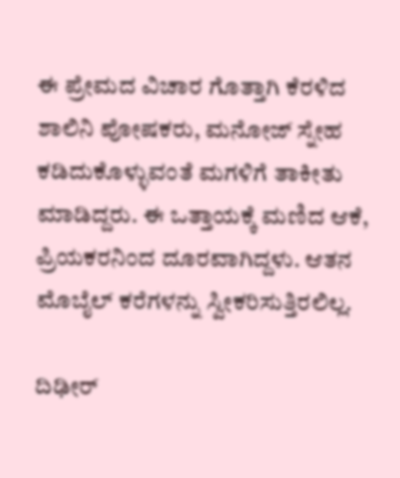ಈ ಪ್ರೇಮದ ವಿಚಾರ ಗೊತ್ತಾಗಿ ಕೆರಳಿದ ಶಾಲಿನಿ ಪೋಷಕರು, ಮನೋಜ್‌ ಸ್ನೇಹ ಕಡಿದುಕೊಳ್ಳುವಂತೆ ಮಗಳಿಗೆ ತಾಕೀತು ಮಾಡಿದ್ದರು. ಈ ಒತ್ತಾಯಕ್ಕೆ ಮಣಿದ ಆಕೆ, ಪ್ರಿಯಕರನಿಂದ ದೂರವಾಗಿದ್ದಳು. ಆತನ ಮೊಬೈಲ್‌ ಕರೆಗಳನ್ನು ಸ್ವೀಕರಿಸುತ್ತಿರಲಿಲ್ಲ.

ದಿಢೀರ್‌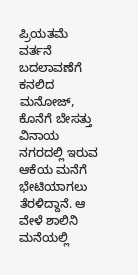ಪ್ರಿಯತಮೆ ವರ್ತನೆ ಬದಲಾವಣೆಗೆ ಕನಲಿದ ಮನೋಜ್‌, ಕೊನೆಗೆ ಬೇಸತ್ತು ವಿನಾಯ ನಗರದಲ್ಲಿ ಇರುವ ಆಕೆಯ ಮನೆಗೆ ಭೇಟಿಯಾಗಲು ತೆರಳಿದ್ದಾನೆ. ಆ ವೇಳೆ ಶಾಲಿನಿ ಮನೆಯಲ್ಲಿ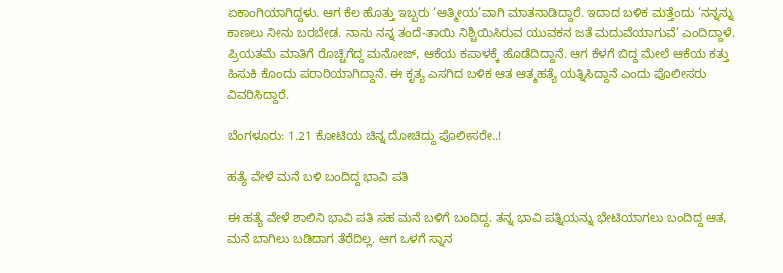ಏಕಾಂಗಿಯಾಗಿದ್ದಳು. ಆಗ ಕೆಲ ಹೊತ್ತು ಇಬ್ಬರು ‘ಆತ್ಮೀಯ’ವಾಗಿ ಮಾತನಾಡಿದ್ದಾರೆ. ಇದಾದ ಬಳಿಕ ಮತ್ತೆಂದು ‘ನನ್ನನ್ನು ಕಾಣಲು ನೀನು ಬರಬೇಡ. ನಾನು ನನ್ನ ತಂದೆ-ತಾಯಿ ನಿಶ್ಚಿಯಿಸಿರುವ ಯುವಕನ ಜತೆ ಮದುವೆಯಾಗುವೆ’ ಎಂದಿದ್ದಾಳೆ. ಪ್ರಿಯತಮೆ ಮಾತಿಗೆ ರೊಚ್ಚಿಗೆದ್ದ ಮನೋಜ್‌, ಆಕೆಯ ಕಪಾಳಕ್ಕೆ ಹೊಡೆದಿದ್ದಾನೆ. ಆಗ ಕೆಳಗೆ ಬಿದ್ದ ಮೇಲೆ ಆಕೆಯ ಕತ್ತು ಹಿಸುಕಿ ಕೊಂದು ಪರಾರಿಯಾಗಿದ್ದಾನೆ. ಈ ಕೃತ್ಯ ಎಸಗಿದ ಬಳಿಕ ಆತ ಆತ್ಮಹತ್ಯೆ ಯತ್ನಿಸಿದ್ದಾನೆ ಎಂದು ಪೊಲೀಸರು ವಿವರಿಸಿದ್ದಾರೆ.

ಬೆಂಗಳೂರು: 1.21 ಕೋಟಿಯ ಚಿನ್ನ ದೋಚಿದ್ದು ಪೊಲೀಸರೇ..!

ಹತ್ಯೆ ವೇಳೆ ಮನೆ ಬಳಿ ಬಂದಿದ್ದ ಭಾವಿ ಪತಿ

ಈ ಹತ್ಯೆ ವೇಳೆ ಶಾಲಿನಿ ಭಾವಿ ಪತಿ ಸಹ ಮನೆ ಬಳಿಗೆ ಬಂದಿದ್ದ. ತನ್ನ ಭಾವಿ ಪತ್ನಿಯನ್ನು ಭೇಟಿಯಾಗಲು ಬಂದಿದ್ದ ಆತ, ಮನೆ ಬಾಗಿಲು ಬಡಿದಾಗ ತೆರೆದಿಲ್ಲ. ಆಗ ಒಳಗೆ ಸ್ನಾನ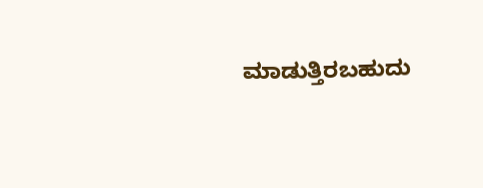ಮಾಡುತ್ತಿರಬಹುದು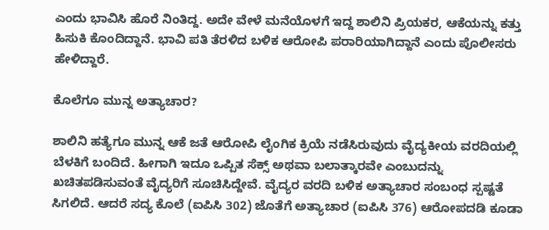ಎಂದು ಭಾವಿಸಿ ಹೊರೆ ನಿಂತಿದ್ದ. ಅದೇ ವೇಳೆ ಮನೆಯೊಳಗೆ ಇದ್ದ ಶಾಲಿನಿ ಪ್ರಿಯಕರ, ಆಕೆಯನ್ನು ಕತ್ತು ಹಿಸುಕಿ ಕೊಂದಿದ್ದಾನೆ. ಭಾವಿ ಪತಿ ತೆರಳಿದ ಬಳಿಕ ಆರೋಪಿ ಪರಾರಿಯಾಗಿದ್ದಾನೆ ಎಂದು ಪೊಲೀಸರು ಹೇಳಿದ್ದಾರೆ.

ಕೊಲೆಗೂ ಮುನ್ನ ಅತ್ಯಾಚಾರ?

ಶಾಲಿನಿ ಹತ್ಯೆಗೂ ಮುನ್ನ ಆಕೆ ಜತೆ ಆರೋಪಿ ಲೈಂಗಿಕ ಕ್ರಿಯೆ ನಡೆಸಿರುವುದು ವೈದ್ಯಕೀಯ ವರದಿಯಲ್ಲಿ ಬೆಳಕಿಗೆ ಬಂದಿದೆ. ಹೀಗಾಗಿ ಇದೂ ಒಪ್ಪಿತ ಸೆಕ್ಸ್‌ ಅಥವಾ ಬಲಾತ್ಕಾರವೇ ಎಂಬುದನ್ನು ಖಚಿತಪಡಿಸುವಂತೆ ವೈದ್ಯರಿಗೆ ಸೂಚಿಸಿದ್ದೇವೆ. ವೈದ್ಯರ ವರದಿ ಬಳಿಕ ಅತ್ಯಾಚಾರ ಸಂಬಂಧ ಸ್ಪಷ್ಟತೆ ಸಿಗಲಿದೆ. ಆದರೆ ಸದ್ಯ ಕೊಲೆ (ಐಪಿಸಿ 302) ಜೊತೆಗೆ ಅತ್ಯಾಚಾರ (ಐಪಿಸಿ 376) ಆರೋಪದಡಿ ಕೂಡಾ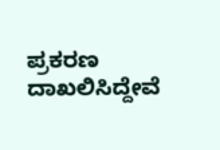ಪ್ರಕರಣ ದಾಖಲಿಸಿದ್ದೇವೆ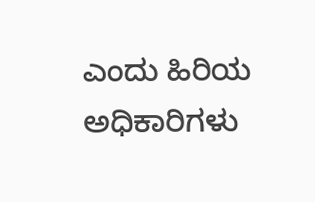ಎಂದು ಹಿರಿಯ ಅಧಿಕಾರಿಗಳು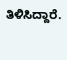ತಿಳಿಸಿದ್ದಾರೆ.